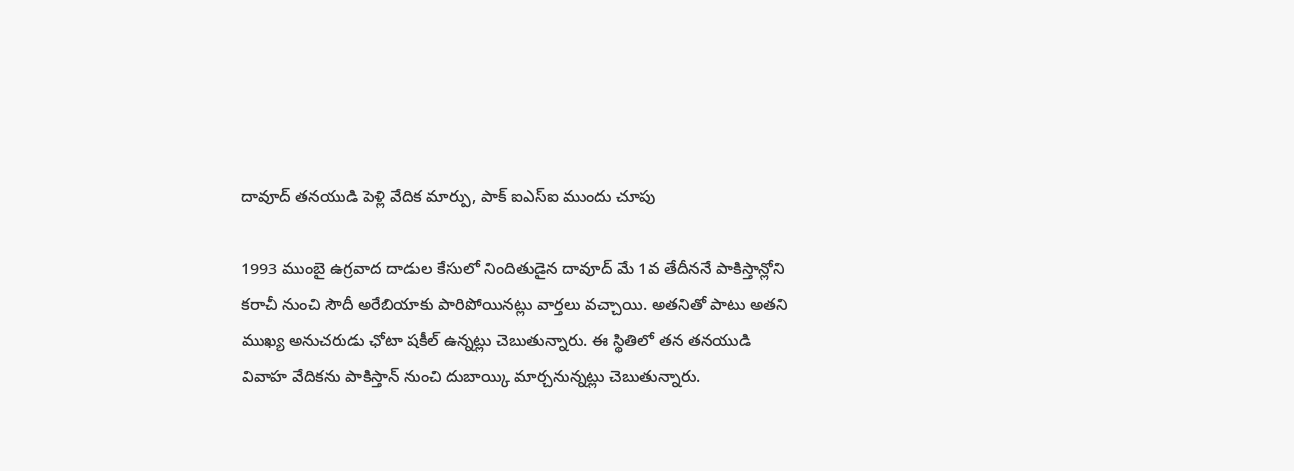దావూద్ తనయుడి పెళ్లి వేదిక మార్పు, పాక్ ఐఎస్ఐ ముందు చూపు

1993 ముంబై ఉగ్రవాద దాడుల కేసులో నిందితుడైన దావూద్ మే 1వ తేదీననే పాకిస్తాన్లోని కరాచీ నుంచి సౌదీ అరేబియాకు పారిపోయినట్లు వార్తలు వచ్చాయి. అతనితో పాటు అతని ముఖ్య అనుచరుడు ఛోటా షకీల్ ఉన్నట్లు చెబుతున్నారు. ఈ స్థితిలో తన తనయుడి వివాహ వేదికను పాకిస్తాన్ నుంచి దుబాయ్కి మార్చనున్నట్లు చెబుతున్నారు.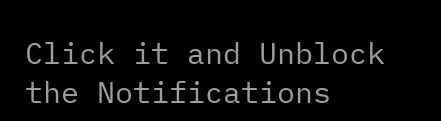Click it and Unblock the Notifications